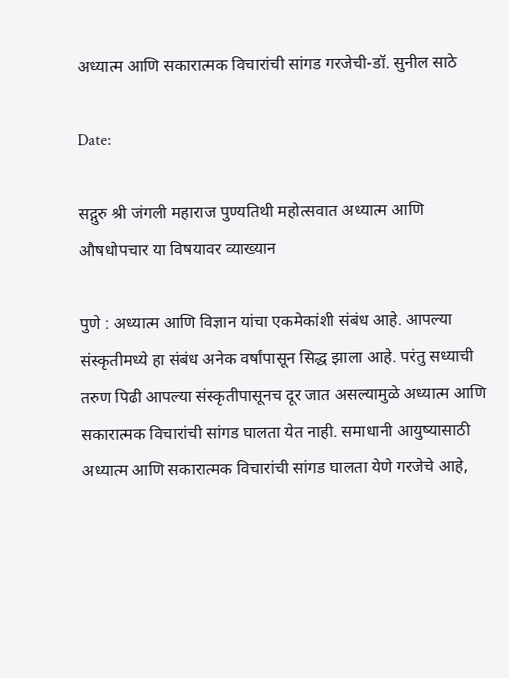अध्यात्म आणि सकारात्मक विचारांची सांगड गरजेची-डॉ. सुनील साठे

Date:

सद्गुरु श्री जंगली महाराज पुण्यतिथी महोत्सवात अध्यात्म आणि औषधोपचार या विषयावर व्याख्यान

पुणे : अध्यात्म आणि विज्ञान यांचा एकमेकांशी संबंध आहे. आपल्या संस्कृतीमध्ये हा संबंध अनेक वर्षांपासून सिद्ध झाला आहे. परंतु सध्याची तरुण पिढी आपल्या संस्कृतीपासूनच दूर जात असल्यामुळे अध्यात्म आणि सकारात्मक विचारांची सांगड घालता येत नाही. समाधानी आयुष्यासाठी अध्यात्म आणि सकारात्मक विचारांची सांगड घालता येणे गरजेचे आहे,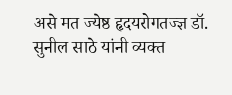असे मत ज्येष्ठ हृदयरोगतज्ज्ञ डॉ. सुनील साठे यांनी व्यक्त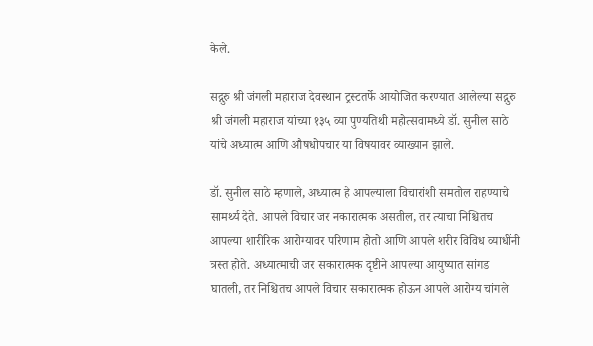केले.

सद्गुरु श्री जंगली महाराज देवस्थान ट्रस्टतर्फे आयोजित करण्यात आलेल्या सद्गुरु श्री जंगली महाराज यांच्या १३५ व्या पुण्यतिथी महोत्सवामध्ये डॉ. सुनील साठे यांचे अध्यात्म आणि औषधोपचार या विषयावर व्याख्यान झाले.

डॉ. सुनील साठे म्हणाले, अध्यात्म हे आपल्याला विचारांशी समतोल राहण्याचे सामर्थ्य देते. आपले विचार जर नकारात्मक असतील, तर त्याचा निश्चितच आपल्या शारीरिक आरोग्यावर परिणाम होतो आणि आपले शरीर विविध व्याधींनी त्रस्त होते. अध्यात्माची जर सकारात्मक दृष्टीने आपल्या आयुष्यात सांगड घातली, तर निश्चितच आपले विचार सकारात्मक होऊन आपले आरोग्य चांगले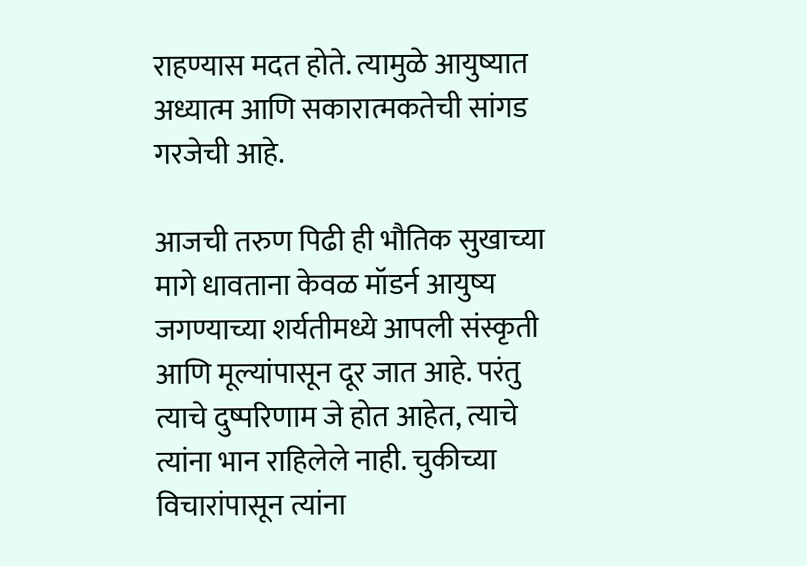राहण्यास मदत होते. त्यामुळे आयुष्यात अध्यात्म आणि सकारात्मकतेची सांगड गरजेची आहे.

आजची तरुण पिढी ही भौतिक सुखाच्या मागे धावताना केवळ मॉडर्न आयुष्य जगण्याच्या शर्यतीमध्ये आपली संस्कृती आणि मूल्यांपासून दूर जात आहे. परंतु त्याचे दुष्परिणाम जे होत आहेत, त्याचे त्यांना भान राहिलेले नाही. चुकीच्या विचारांपासून त्यांना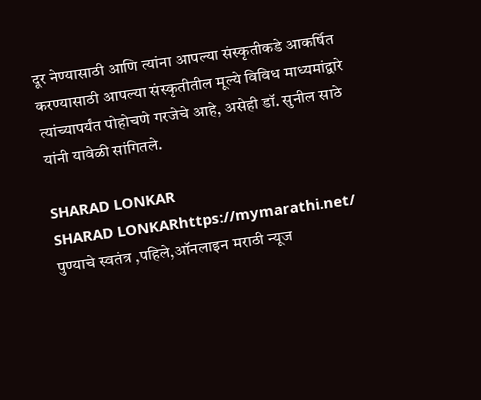दूर नेण्यासाठी आणि त्यांना आपल्या संस्कृतीकडे आकर्षित करण्यासाठी आपल्या संस्कृतीतील मूल्ये विविध माध्यमांद्वारे त्यांच्यापर्यंत पोहोचणे गरजेचे आहे, असेही डॉ. सुनील साठे यांनी यावेळी सांगितले.

SHARAD LONKAR
SHARAD LONKARhttps://mymarathi.net/
पुण्याचे स्वतंत्र ,पहिले,ऑनलाइन मराठी न्यूज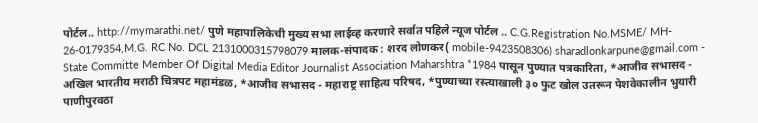पोर्टल.. http://mymarathi.net/ पुणे महापालिकेची मुख्य सभा लाईव्ह करणारे सर्वात पहिले न्यूज पोर्टल .. C.G.Registration No.MSME/ MH- 26-0179354,M.G. RC No. DCL 2131000315798079 मालक-संपादक : शरद लोणकर( mobile-9423508306) sharadlonkarpune@gmail.com - State Committe Member Of Digital Media Editor Journalist Association Maharshtra *1984 पासून पुण्यात पत्रकारिता, *आजीव सभासद - अखिल भारतीय मराठी चित्रपट महामंडळ, *आजीव सभासद - महाराष्ट्र साहित्य परिषद, *पुण्याच्या रस्त्याखाली ३० फुट खोल उतरून पेशवेकालीन भुयारी पाणीपुरवठा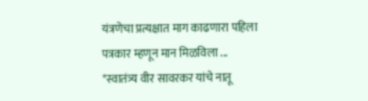यंत्रणेचा प्रत्यक्षात माग काढणारा पहिला पत्रकार म्हणून मान मिळविला ... *स्वातंत्र्य वीर सावरकर यांचे नातू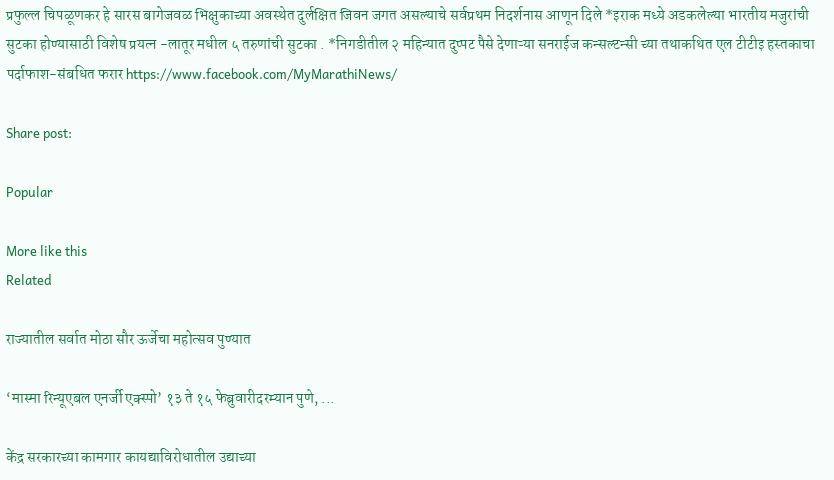प्रफुल्ल चिपळूणकर हे सारस बागेजवळ भिक्षुकाच्या अवस्थेत दुर्लक्षित जिवन जगत असल्याचे सर्वप्रथम निदर्शनास आणून दिले *इराक मध्ये अडकलेल्या भारतीय मजुरांची सुटका होण्यासाठी विशेष प्रयत्न -लातूर मधील ५ तरुणांची सुटका . *निगडीतील २ महिन्यात दुप्पट पैसे देणाऱ्या सनराईज कन्सल्टन्सी च्या तथाकथित एल टीटीइ हस्तकाचा पर्दाफाश-संबधित फरार https://www.facebook.com/MyMarathiNews/

Share post:

Popular

More like this
Related

राज्यातील सर्वात मोठा सौर ऊर्जेचा महोत्सव पुण्यात

‘मास्मा रिन्यूएबल एनर्जी एक्स्पो’ १३ ते १५ फेब्रुवारीदरम्यान पुणे, ...

केंद्र सरकारच्या कामगार कायद्याविरोधातील उद्याच्या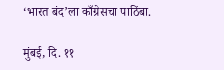‘भारत बंद’ला काँग्रेसचा पाठिंबा.

मुंबई, दि. ११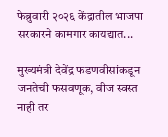फेब्रुवारी २०२६ केंद्रातील भाजपा सरकारने कामगार कायद्यात...

मुख्यमंत्री देवेंद्र फडणवीसांकडून जनतेची फसवणूक, वीज स्वस्त नाही तर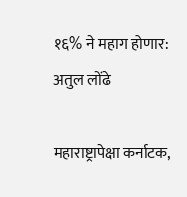१६% ने महाग होणार: अतुल लोंढे

महाराष्ट्रापेक्षा कर्नाटक,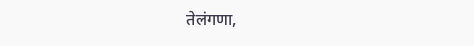तेलंगणा,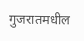गुजरातमधील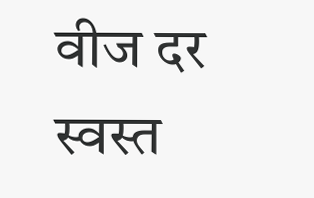वीज दर स्वस्त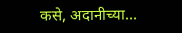कसे, अदानीच्या...